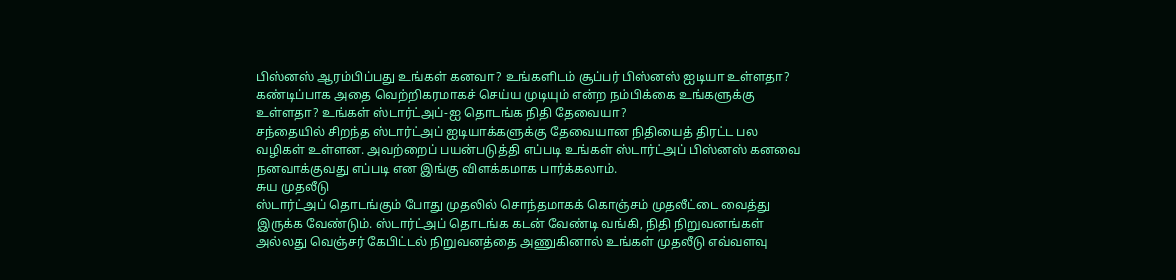பிஸ்னஸ் ஆரம்பிப்பது உங்கள் கனவா? உங்களிடம் சூப்பர் பிஸ்னஸ் ஐடியா உள்ளதா? கண்டிப்பாக அதை வெற்றிகரமாகச் செய்ய முடியும் என்ற நம்பிக்கை உங்களுக்கு உள்ளதா? உங்கள் ஸ்டார்ட்அப்-ஐ தொடங்க நிதி தேவையா?
சந்தையில் சிறந்த ஸ்டார்ட்அப் ஐடியாக்களுக்கு தேவையான நிதியைத் திரட்ட பல வழிகள் உள்ளன. அவற்றைப் பயன்படுத்தி எப்படி உங்கள் ஸ்டார்ட்அப் பிஸ்னஸ் கனவை நனவாக்குவது எப்படி என இங்கு விளக்கமாக பார்க்கலாம்.
சுய முதலீடு
ஸ்டார்ட்அப் தொடங்கும் போது முதலில் சொந்தமாகக் கொஞ்சம் முதலீட்டை வைத்து இருக்க வேண்டும். ஸ்டார்ட்அப் தொடங்க கடன் வேண்டி வங்கி, நிதி நிறுவனங்கள் அல்லது வெஞ்சர் கேபிட்டல் நிறுவனத்தை அணுகினால் உங்கள் முதலீடு எவ்வளவு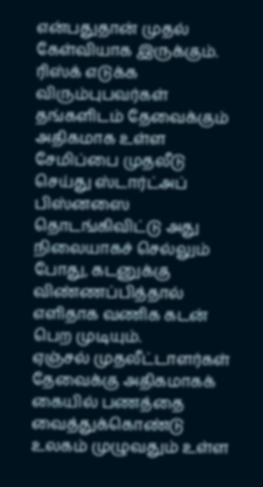என்பதுதான் முதல் கேள்வியாக இருக்கும். ரிஸ்க் எடுக்க விரும்புபவர்கள் தங்களிடம் தேவைக்கும் அதிகமாக உள்ள சேமிப்பை முதலீடு செய்து ஸ்டார்ட்அப் பிஸ்னஸை தொடங்கிவிட்டு அது நிலையாகச் செல்லும் போது, கடனுக்கு விண்ணப்பித்தால் எளிதாக வணிக கடன் பெற முடியும்.
ஏஞ்சல் முதலீட்டாளர்கள்
தேவைக்கு அதிகமாகக் கையில் பணத்தை வைத்துக்கொண்டு உலகம் முழுவதும் உள்ள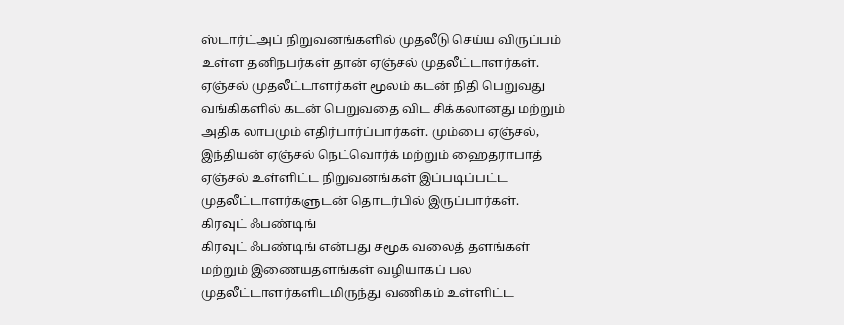ஸ்டார்ட்அப் நிறுவனங்களில் முதலீடு செய்ய விருப்பம் உள்ள தனிநபர்கள் தான் ஏஞ்சல் முதலீட்டாளர்கள். ஏஞ்சல் முதலீட்டாளர்கள் மூலம் கடன் நிதி பெறுவது வங்கிகளில் கடன் பெறுவதை விட சிக்கலானது மற்றும் அதிக லாபமும் எதிர்பார்ப்பார்கள். மும்பை ஏஞ்சல், இந்தியன் ஏஞ்சல் நெட்வொர்க் மற்றும் ஹைதராபாத் ஏஞ்சல் உள்ளிட்ட நிறுவனங்கள் இப்படிப்பட்ட முதலீட்டாளர்களுடன் தொடர்பில் இருப்பார்கள்.
கிரவுட் ஃபண்டிங்
கிரவுட் ஃபண்டிங் என்பது சமூக வலைத் தளங்கள் மற்றும் இணையதளங்கள் வழியாகப் பல முதலீட்டாளர்களிடமிருந்து வணிகம் உள்ளிட்ட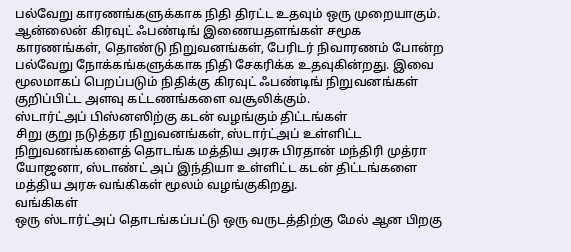பல்வேறு காரணங்களுக்காக நிதி திரட்ட உதவும் ஒரு முறையாகும். ஆன்லைன் கிரவுட் ஃபண்டிங் இணையதளங்கள் சமூக காரணங்கள், தொண்டு நிறுவனங்கள், பேரிடர் நிவாரணம் போன்ற பல்வேறு நோக்கங்களுக்காக நிதி சேகரிக்க உதவுகின்றது. இவை மூலமாகப் பெறப்படும் நிதிக்கு கிரவுட் ஃபண்டிங் நிறுவனங்கள் குறிப்பிட்ட அளவு கட்டணங்களை வசூலிக்கும்.
ஸ்டார்ட்அப் பிஸ்னஸிற்கு கடன் வழங்கும் திட்டங்கள்
சிறு குறு நடுத்தர நிறுவனங்கள், ஸ்டார்ட்அப் உள்ளிட்ட நிறுவனங்களைத் தொடங்க மத்திய அரசு பிரதான் மந்திரி முத்ரா யோஜனா, ஸ்டாண்ட் அப் இந்தியா உள்ளிட்ட கடன் திட்டங்களை மத்திய அரசு வங்கிகள் மூலம் வழங்குகிறது.
வங்கிகள்
ஒரு ஸ்டார்ட்அப் தொடங்கப்பட்டு ஒரு வருடத்திற்கு மேல் ஆன பிறகு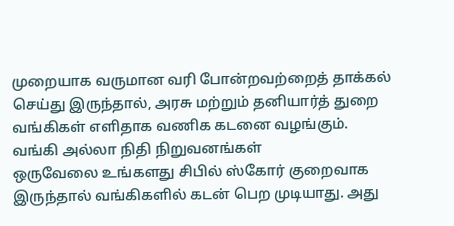முறையாக வருமான வரி போன்றவற்றைத் தாக்கல் செய்து இருந்தால், அரசு மற்றும் தனியார்த் துறை வங்கிகள் எளிதாக வணிக கடனை வழங்கும்.
வங்கி அல்லா நிதி நிறுவனங்கள்
ஒருவேலை உங்களது சிபில் ஸ்கோர் குறைவாக இருந்தால் வங்கிகளில் கடன் பெற முடியாது. அது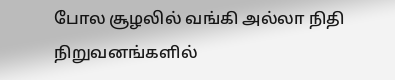போல சூழலில் வங்கி அல்லா நிதி நிறுவனங்களில்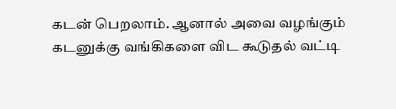கடன் பெறலாம். ஆனால் அவை வழங்கும் கடனுக்கு வங்கிகளை விட கூடுதல் வட்டி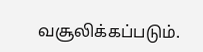வசூலிக்கப்படும்.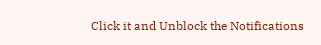Click it and Unblock the Notifications